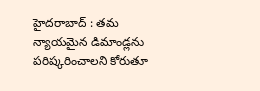హైదరాబాద్ : తమ న్యాయమైన డిమాండ్లను పరిష్కరించాలని కోరుతూ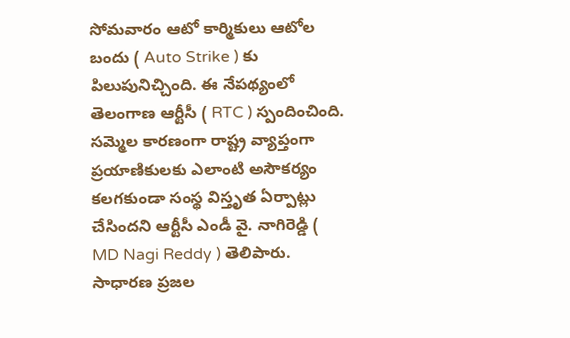సోమవారం ఆటో కార్మికులు ఆటోల బందు ( Auto Strike ) కు పిలుపునిచ్చింది. ఈ నేపథ్యంలో తెలంగాణ ఆర్టీసీ ( RTC ) స్పందించింది. సమ్మెల కారణంగా రాష్ట్ర వ్యాప్తంగా ప్రయాణికులకు ఎలాంటి అసౌకర్యం కలగకుండా సంస్థ విస్తృత ఏర్పాట్లు చేసిందని ఆర్టీసీ ఎండీ వై. నాగిరెడ్డి ( MD Nagi Reddy ) తెలిపారు.
సాధారణ ప్రజల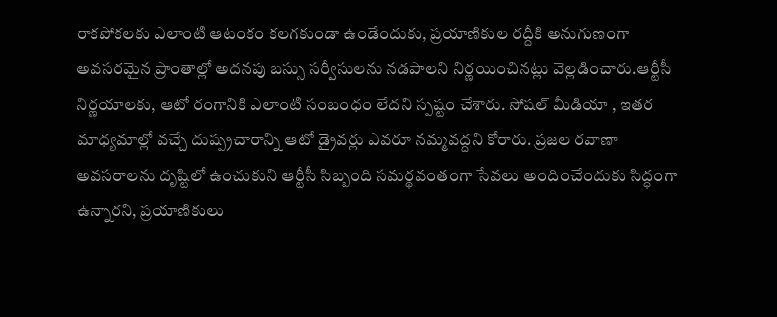రాకపోకలకు ఎలాంటి ఆటంకం కలగకుండా ఉండేందుకు, ప్రయాణికుల రద్దీకి అనుగుణంగా అవసరమైన ప్రాంతాల్లో అదనపు బస్సు సర్వీసులను నడపాలని నిర్ణయించినట్లు వెల్లడించారు.ఆర్టీసీ నిర్ణయాలకు, ఆటో రంగానికి ఎలాంటి సంబంధం లేదని స్పష్టం చేశారు. సోషల్ మీడియా , ఇతర మాధ్యమాల్లో వచ్చే దుష్ప్రచారాన్ని ఆటో డ్రైవర్లు ఎవరూ నమ్మవద్దని కోరారు. ప్రజల రవాణా అవసరాలను దృష్టిలో ఉంచుకుని ఆర్టీసీ సిబ్బంది సమర్థవంతంగా సేవలు అందించేందుకు సిద్ధంగా ఉన్నారని, ప్రయాణికులు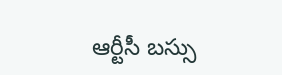ఆర్టీసీ బస్సు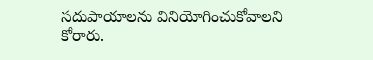సదుపాయాలను వినియోగించుకోవాలని కోరారు.